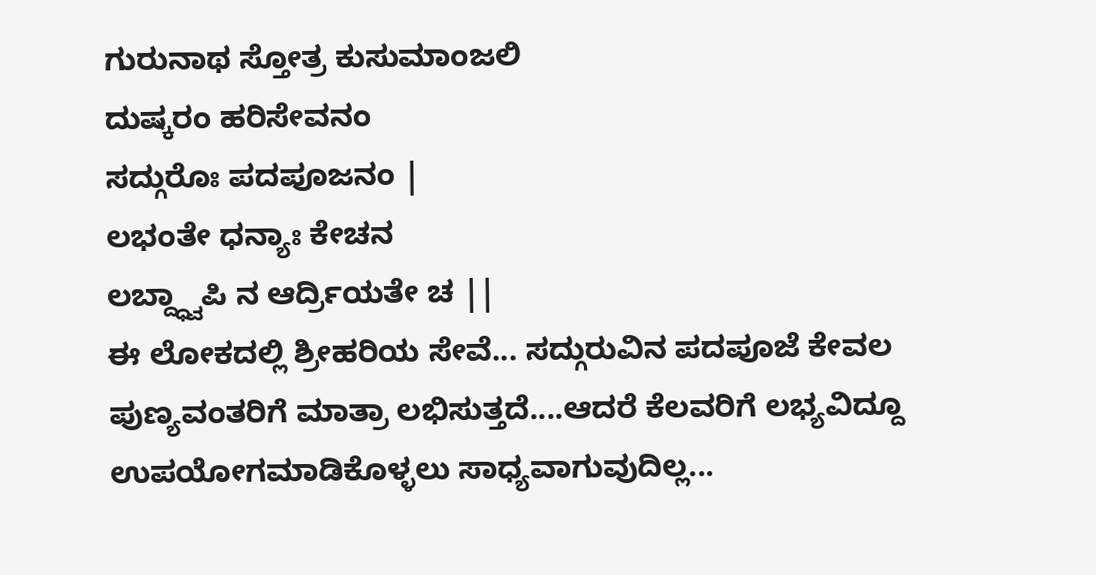ಗುರುನಾಥ ಸ್ತೋತ್ರ ಕುಸುಮಾಂಜಲಿ
ದುಷ್ಕರಂ ಹರಿಸೇವನಂ
ಸದ್ಗುರೊಃ ಪದಪೂಜನಂ |
ಲಭಂತೇ ಧನ್ಯಾಃ ಕೇಚನ
ಲಬ್ದ್ಧ್ವಾಪಿ ನ ಆರ್ದ್ರಿಯತೇ ಚ ||
ಈ ಲೋಕದಲ್ಲಿ ಶ್ರೀಹರಿಯ ಸೇವೆ... ಸದ್ಗುರುವಿನ ಪದಪೂಜೆ ಕೇವಲ ಪುಣ್ಯವಂತರಿಗೆ ಮಾತ್ರಾ ಲಭಿಸುತ್ತದೆ....ಆದರೆ ಕೆಲವರಿಗೆ ಲಭ್ಯವಿದ್ದೂ ಉಪಯೋಗಮಾಡಿಕೊಳ್ಳಲು ಸಾಧ್ಯವಾಗುವುದಿಲ್ಲ...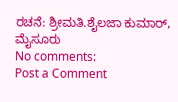ರಚನೆ: ಶ್ರೀಮತಿ.ಶೈಲಜಾ ಕುಮಾರ್, ಮೈಸೂರು
No comments:
Post a Comment